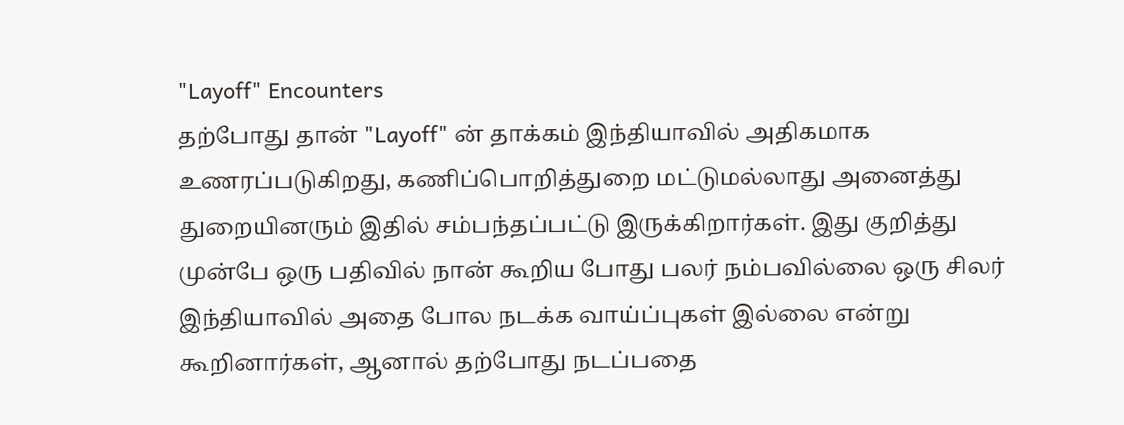"Layoff" Encounters
தற்போது தான் "Layoff" ன் தாக்கம் இந்தியாவில் அதிகமாக உணரப்படுகிறது, கணிப்பொறித்துறை மட்டுமல்லாது அனைத்து துறையினரும் இதில் சம்பந்தப்பட்டு இருக்கிறார்கள். இது குறித்து முன்பே ஒரு பதிவில் நான் கூறிய போது பலர் நம்பவில்லை ஒரு சிலர் இந்தியாவில் அதை போல நடக்க வாய்ப்புகள் இல்லை என்று கூறினார்கள், ஆனால் தற்போது நடப்பதை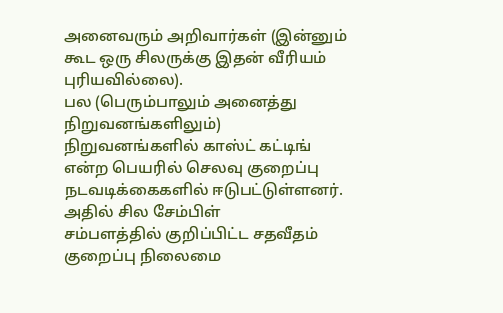அனைவரும் அறிவார்கள் (இன்னும் கூட ஒரு சிலருக்கு இதன் வீரியம் புரியவில்லை).
பல (பெரும்பாலும் அனைத்து நிறுவனங்களிலும்) நிறுவனங்களில் காஸ்ட் கட்டிங் என்ற பெயரில் செலவு குறைப்பு நடவடிக்கைகளில் ஈடுபட்டுள்ளனர். அதில் சில சேம்பிள்
சம்பளத்தில் குறிப்பிட்ட சதவீதம் குறைப்பு நிலைமை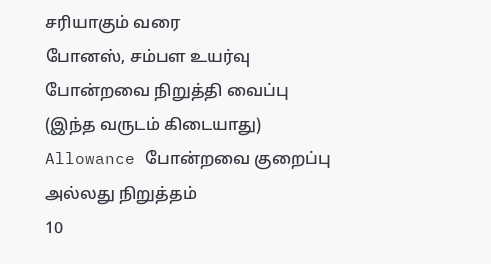சரியாகும் வரை
போனஸ், சம்பள உயர்வு போன்றவை நிறுத்தி வைப்பு (இந்த வருடம் கிடையாது)
Allowance போன்றவை குறைப்பு அல்லது நிறுத்தம்
10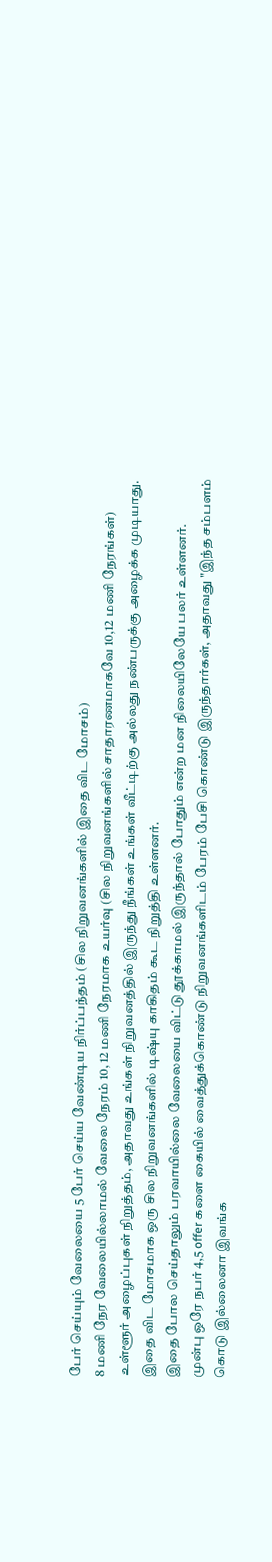பேர் செய்யும் வேலையை 5 பேர் செய்ய வேண்டிய நிர்ப்பந்தம் (சில நிறுவனங்களில் இதை விட மோசம்)
8 மணி நேர வேலையில்லாமல் வேலை நேரம் 10, 12 மணி நேரமாக உயர்வு (சில நிறுவனங்களில் சாதாரணமாகவே 10,12 மணி நேரங்கள்)
உள்ளூர் அழைப்புகள் நிறுத்தம், அதாவது உங்கள் நிறுவனத்தில் இருந்து நீங்கள் உங்கள் வீட்டிற்கு அல்லது நண்பருக்கு அழைக்க முடியாது.
இதை விட மோசமாக ஒரு சில நிறுவனங்களில் டிஷ்யு காகிதம் கூட நிறுத்தி உள்ளனர்.
இதை போல செய்தாலும் பரவாயில்லை வேலையை விட்டு தூக்காமல் இருந்தால் போதும் என்ற மன நிலையிலேயே பலர் உள்ளனர்.
முன்பு ஒரே நபர் 4,5 offer களை கையில் வைத்துக்கொண்டு நிறுவனங்களிடம் பேரம் பேசி கொண்டு இருந்தார்கள், அதாவது "இந்த சம்பளம் கொடு இல்லைனா இவங்க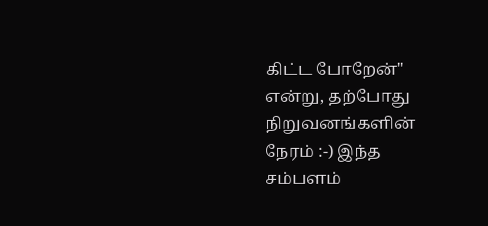கிட்ட போறேன்" என்று, தற்போது நிறுவனங்களின் நேரம் :-) இந்த சம்பளம்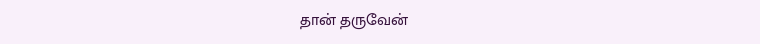தான் தருவேன்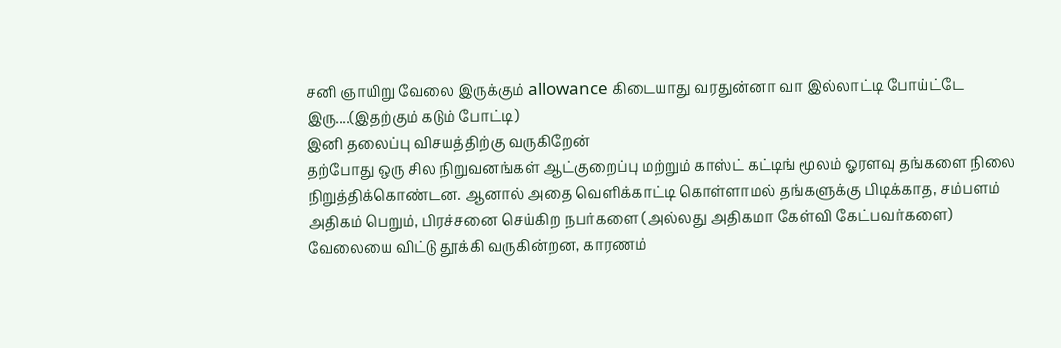சனி ஞாயிறு வேலை இருக்கும் allowance கிடையாது வரதுன்னா வா இல்லாட்டி போய்ட்டே இரு....(இதற்கும் கடும் போட்டி)
இனி தலைப்பு விசயத்திற்கு வருகிறேன்
தற்போது ஒரு சில நிறுவனங்கள் ஆட்குறைப்பு மற்றும் காஸ்ட் கட்டிங் மூலம் ஓரளவு தங்களை நிலை நிறுத்திக்கொண்டன. ஆனால் அதை வெளிக்காட்டி கொள்ளாமல் தங்களுக்கு பிடிக்காத, சம்பளம் அதிகம் பெறும், பிரச்சனை செய்கிற நபர்களை (அல்லது அதிகமா கேள்வி கேட்பவர்களை) வேலையை விட்டு தூக்கி வருகின்றன, காரணம்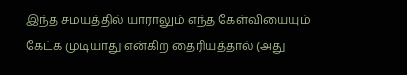இந்த சமயத்தில் யாராலும் எந்த கேள்வியையும் கேட்க முடியாது என்கிற தைரியத்தால் (அது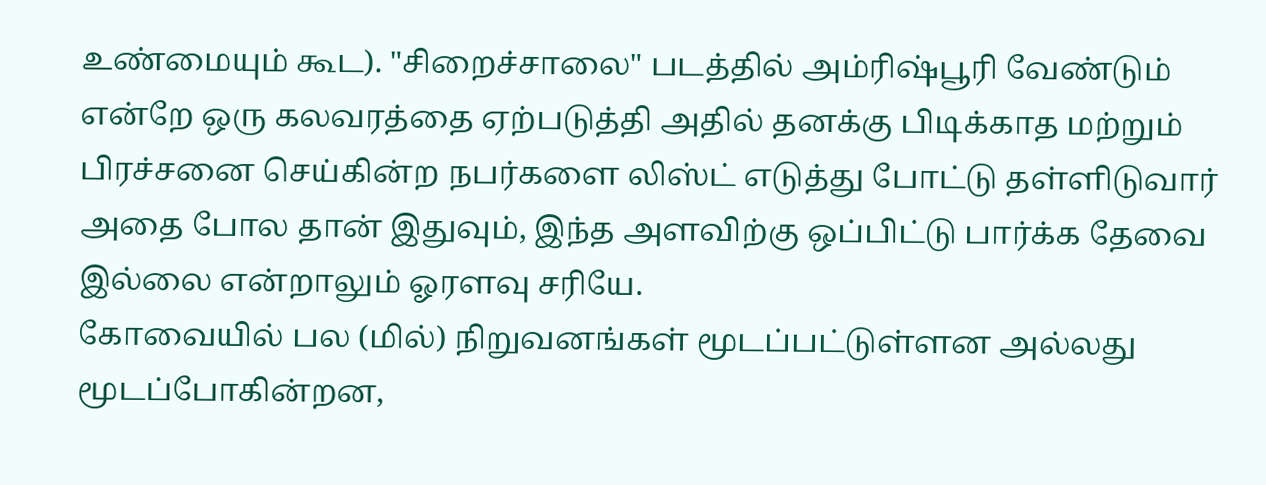உண்மையும் கூட). "சிறைச்சாலை" படத்தில் அம்ரிஷ்பூரி வேண்டும் என்றே ஒரு கலவரத்தை ஏற்படுத்தி அதில் தனக்கு பிடிக்காத மற்றும் பிரச்சனை செய்கின்ற நபர்களை லிஸ்ட் எடுத்து போட்டு தள்ளிடுவார் அதை போல தான் இதுவும், இந்த அளவிற்கு ஒப்பிட்டு பார்க்க தேவை இல்லை என்றாலும் ஓரளவு சரியே.
கோவையில் பல (மில்) நிறுவனங்கள் மூடப்பட்டுள்ளன அல்லது மூடப்போகின்றன,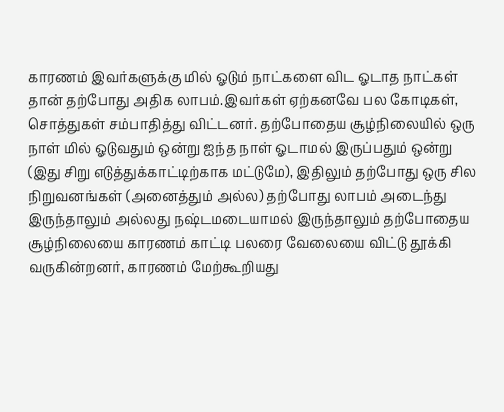காரணம் இவர்களுக்கு மில் ஓடும் நாட்களை விட ஓடாத நாட்கள் தான் தற்போது அதிக லாபம்.இவர்கள் ஏற்கனவே பல கோடிகள், சொத்துகள் சம்பாதித்து விட்டனர். தற்போதைய சூழ்நிலையில் ஒரு நாள் மில் ஓடுவதும் ஒன்று ஐந்த நாள் ஓடாமல் இருப்பதும் ஒன்று (இது சிறு எடுத்துக்காட்டிற்காக மட்டுமே), இதிலும் தற்போது ஒரு சில நிறுவனங்கள் (அனைத்தும் அல்ல) தற்போது லாபம் அடைந்து இருந்தாலும் அல்லது நஷ்டமடையாமல் இருந்தாலும் தற்போதைய சூழ்நிலையை காரணம் காட்டி பலரை வேலையை விட்டு தூக்கி வருகின்றனர், காரணம் மேற்கூறியது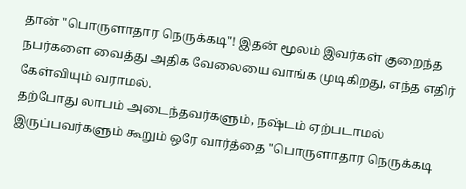தான் "பொருளாதார நெருக்கடி"! இதன் மூலம் இவர்கள் குறைந்த நபர்களை வைத்து அதிக வேலையை வாங்க முடிகிறது, எந்த எதிர் கேள்வியும் வராமல்.
தற்போது லாபம் அடைந்தவர்களும், நஷ்டம் ஏற்படாமல் இருப்பவர்களும் கூறும் ஒரே வார்த்தை "பொருளாதார நெருக்கடி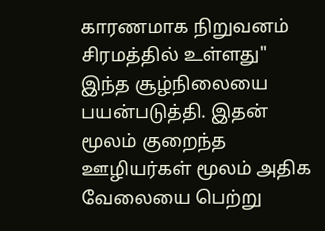காரணமாக நிறுவனம் சிரமத்தில் உள்ளது" இந்த சூழ்நிலையை பயன்படுத்தி. இதன் மூலம் குறைந்த ஊழியர்கள் மூலம் அதிக வேலையை பெற்று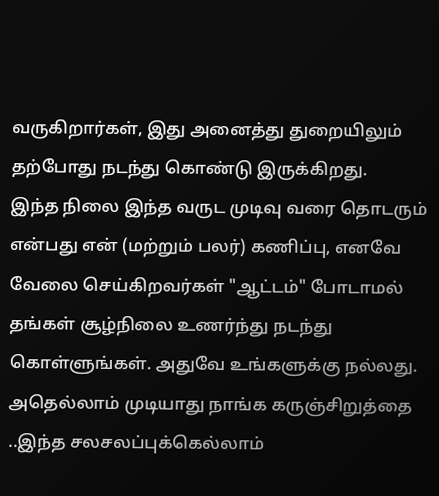வருகிறார்கள், இது அனைத்து துறையிலும் தற்போது நடந்து கொண்டு இருக்கிறது.
இந்த நிலை இந்த வருட முடிவு வரை தொடரும் என்பது என் (மற்றும் பலர்) கணிப்பு, எனவே வேலை செய்கிறவர்கள் "ஆட்டம்" போடாமல் தங்கள் சூழ்நிலை உணர்ந்து நடந்து கொள்ளுங்கள். அதுவே உங்களுக்கு நல்லது. அதெல்லாம் முடியாது நாங்க கருஞ்சிறுத்தை ..இந்த சலசலப்புக்கெல்லாம்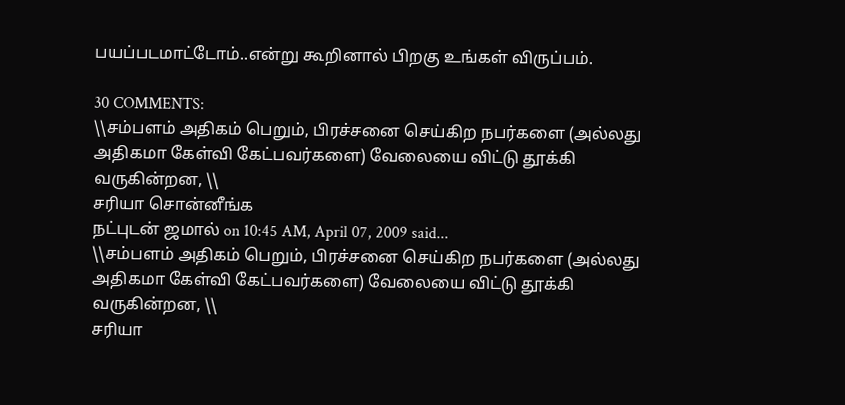பயப்படமாட்டோம்..என்று கூறினால் பிறகு உங்கள் விருப்பம்.

30 COMMENTS:
\\சம்பளம் அதிகம் பெறும், பிரச்சனை செய்கிற நபர்களை (அல்லது அதிகமா கேள்வி கேட்பவர்களை) வேலையை விட்டு தூக்கி வருகின்றன, \\
சரியா சொன்னீங்க
நட்புடன் ஜமால் on 10:45 AM, April 07, 2009 said...
\\சம்பளம் அதிகம் பெறும், பிரச்சனை செய்கிற நபர்களை (அல்லது அதிகமா கேள்வி கேட்பவர்களை) வேலையை விட்டு தூக்கி வருகின்றன, \\
சரியா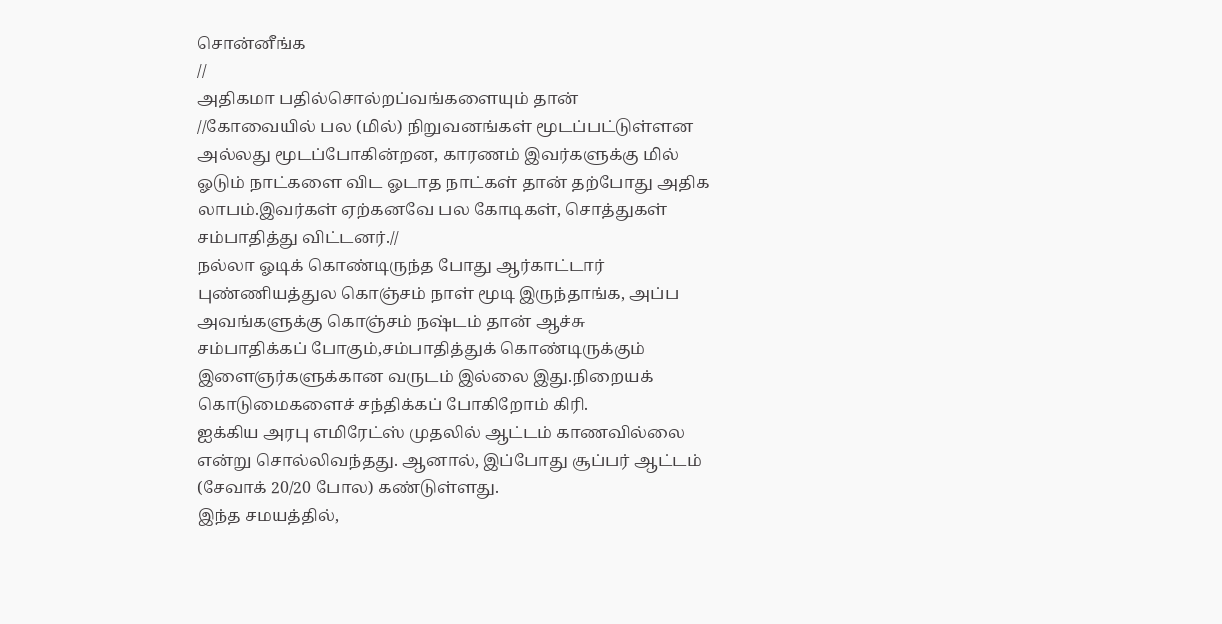சொன்னீங்க
//
அதிகமா பதில்சொல்றப்வங்களையும் தான்
//கோவையில் பல (மில்) நிறுவனங்கள் மூடப்பட்டுள்ளன அல்லது மூடப்போகின்றன, காரணம் இவர்களுக்கு மில் ஓடும் நாட்களை விட ஓடாத நாட்கள் தான் தற்போது அதிக லாபம்.இவர்கள் ஏற்கனவே பல கோடிகள், சொத்துகள் சம்பாதித்து விட்டனர்.//
நல்லா ஓடிக் கொண்டிருந்த போது ஆர்காட்டார் புண்ணியத்துல கொஞ்சம் நாள் மூடி இருந்தாங்க, அப்ப அவங்களுக்கு கொஞ்சம் நஷ்டம் தான் ஆச்சு
சம்பாதிக்கப் போகும்,சம்பாதித்துக் கொண்டிருக்கும் இளைஞர்களுக்கான வருடம் இல்லை இது.நிறையக் கொடுமைகளைச் சந்திக்கப் போகிறோம் கிரி.
ஐக்கிய அரபு எமிரேட்ஸ் முதலில் ஆட்டம் காணவில்லை என்று சொல்லிவந்தது. ஆனால், இப்போது சூப்பர் ஆட்டம் (சேவாக் 20/20 போல) கண்டுள்ளது.
இந்த சமயத்தில்,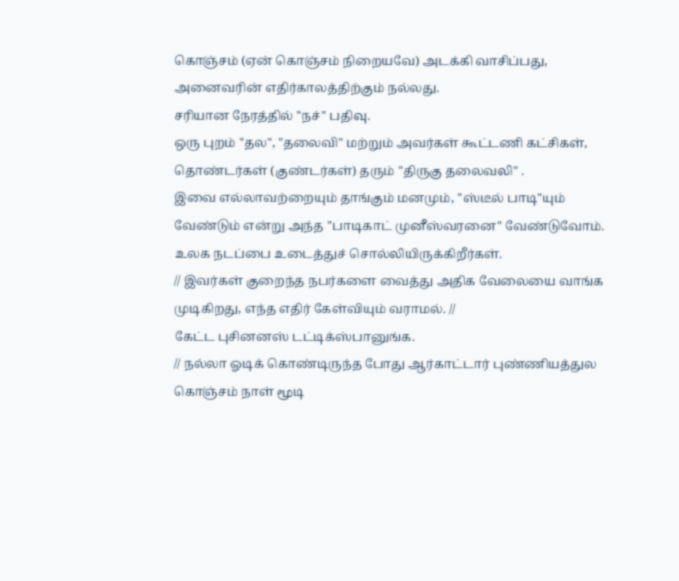கொஞ்சம் (ஏன் கொஞ்சம் நிறையவே) அடக்கி வாசிப்பது, அனைவரின் எதிர்காலத்திற்கும் நல்லது.
சரியான நேரத்தில் "நச்" பதிவு.
ஒரு புறம் "தல", "தலைவி" மற்றும் அவர்கள் கூட்டணி கட்சிகள், தொண்டர்கள் (குண்டர்கள்) தரும் "திருகு தலைவலி" .
இவை எல்லாவற்றையும் தாங்கும் மனமும், "ஸ்டீல் பாடி"யும் வேண்டும் என்று அந்த "பாடிகாட் முனீஸ்வரனை" வேண்டுவோம்.
உலக நடப்பை உடைத்துச் சொல்லியிருக்கிறீர்கள்.
// இவர்கள் குறைந்த நபர்களை வைத்து அதிக வேலையை வாங்க முடிகிறது, எந்த எதிர் கேள்வியும் வராமல். //
கேட்ட புசினனஸ் டட்டிக்ஸ்பானுங்க.
// நல்லா ஓடிக் கொண்டிருந்த போது ஆர்காட்டார் புண்ணியத்துல கொஞ்சம் நாள் மூடி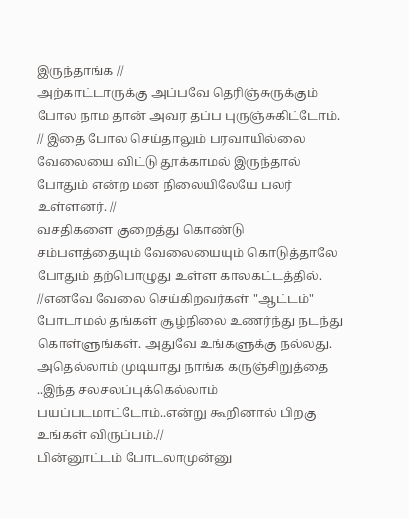இருந்தாங்க //
அற்காட்டாருக்கு அப்பவே தெரிஞ்சுருக்கும் போல நாம தான் அவர தப்ப புருஞ்சுகிட்டோம்.
// இதை போல செய்தாலும் பரவாயில்லை வேலையை விட்டு தூக்காமல் இருந்தால் போதும் என்ற மன நிலையிலேயே பலர் உள்ளனர். //
வசதிகளை குறைத்து கொண்டு சம்பளத்தையும் வேலையையும் கொடுத்தாலே போதும் தற்பொழுது உள்ள காலகட்டத்தில்.
//எனவே வேலை செய்கிறவர்கள் "ஆட்டம்" போடாமல் தங்கள் சூழ்நிலை உணர்ந்து நடந்து கொள்ளுங்கள். அதுவே உங்களுக்கு நல்லது. அதெல்லாம் முடியாது நாங்க கருஞ்சிறுத்தை ..இந்த சலசலப்புக்கெல்லாம் பயப்படமாட்டோம்..என்று கூறினால் பிறகு உங்கள் விருப்பம்.//
பின்னூட்டம் போடலாமுன்னு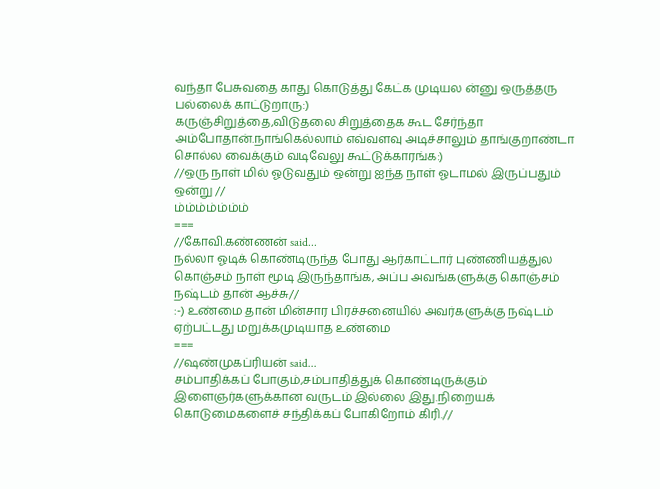வந்தா பேசுவதை காது கொடுத்து கேட்க முடியல ன்னு ஒருத்தரு பல்லைக் காட்டுறாரு:)
கருஞ்சிறுத்தை,விடுதலை சிறுத்தைக கூட சேர்ந்தா அம்போதான்.நாங்கெல்லாம் எவ்வளவு அடிச்சாலும் தாங்குறாண்டா சொல்ல வைக்கும் வடிவேலு கூட்டுக்காரங்க:)
//ஒரு நாள் மில் ஓடுவதும் ஒன்று ஐந்த நாள் ஓடாமல் இருப்பதும் ஒன்று //
ம்ம்ம்ம்ம்ம்ம்
===
//கோவி.கண்ணன் said...
நல்லா ஓடிக் கொண்டிருந்த போது ஆர்காட்டார் புண்ணியத்துல கொஞ்சம் நாள் மூடி இருந்தாங்க, அப்ப அவங்களுக்கு கொஞ்சம் நஷ்டம் தான் ஆச்சு//
:-) உண்மை தான் மின்சார பிரச்சனையில் அவர்களுக்கு நஷ்டம் ஏற்பட்டது மறுக்கமுடியாத உண்மை
===
//ஷண்முகப்ரியன் said...
சம்பாதிக்கப் போகும்,சம்பாதித்துக் கொண்டிருக்கும் இளைஞர்களுக்கான வருடம் இல்லை இது.நிறையக் கொடுமைகளைச் சந்திக்கப் போகிறோம் கிரி.//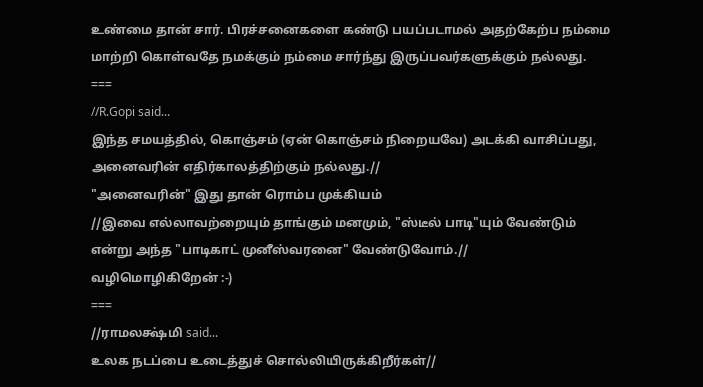உண்மை தான் சார். பிரச்சனைகளை கண்டு பயப்படாமல் அதற்கேற்ப நம்மை மாற்றி கொள்வதே நமக்கும் நம்மை சார்ந்து இருப்பவர்களுக்கும் நல்லது.
===
//R.Gopi said...
இந்த சமயத்தில், கொஞ்சம் (ஏன் கொஞ்சம் நிறையவே) அடக்கி வாசிப்பது, அனைவரின் எதிர்காலத்திற்கும் நல்லது.//
"அனைவரின்" இது தான் ரொம்ப முக்கியம்
//இவை எல்லாவற்றையும் தாங்கும் மனமும், "ஸ்டீல் பாடி"யும் வேண்டும் என்று அந்த "பாடிகாட் முனீஸ்வரனை" வேண்டுவோம்.//
வழிமொழிகிறேன் :-)
===
//ராமலக்ஷ்மி said...
உலக நடப்பை உடைத்துச் சொல்லியிருக்கிறீர்கள்//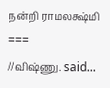நன்றி ராமலக்ஷ்மி
===
//விஷ்ணு. said...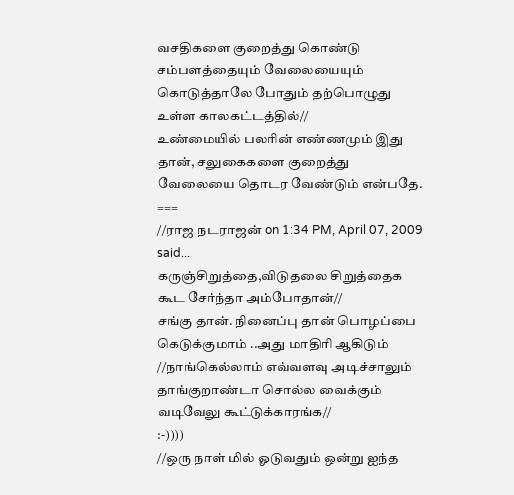வசதிகளை குறைத்து கொண்டு சம்பளத்தையும் வேலையையும் கொடுத்தாலே போதும் தற்பொழுது உள்ள காலகட்டத்தில்//
உண்மையில் பலரின் எண்ணமும் இது தான், சலுகைகளை குறைத்து வேலையை தொடர வேண்டும் என்பதே.
===
//ராஜ நடராஜன் on 1:34 PM, April 07, 2009 said...
கருஞ்சிறுத்தை,விடுதலை சிறுத்தைக கூட சேர்ந்தா அம்போதான்//
சங்கு தான். நினைப்பு தான் பொழப்பை கெடுக்குமாம் ..அது மாதிரி ஆகிடும்
//நாங்கெல்லாம் எவ்வளவு அடிச்சாலும் தாங்குறாண்டா சொல்ல வைக்கும் வடிவேலு கூட்டுக்காரங்க//
:-))))
//ஒரு நாள் மில் ஓடுவதும் ஒன்று ஐந்த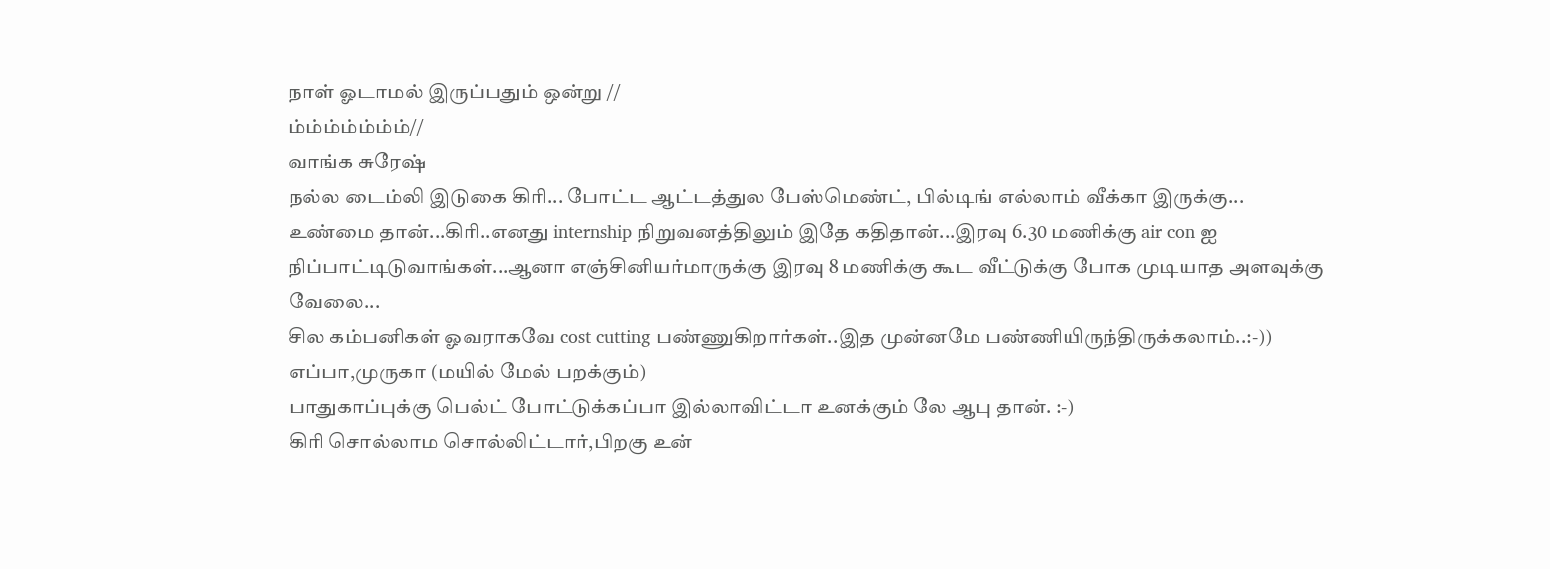நாள் ஓடாமல் இருப்பதும் ஒன்று //
ம்ம்ம்ம்ம்ம்ம்//
வாங்க சுரேஷ்
நல்ல டைம்லி இடுகை கிரி... போட்ட ஆட்டத்துல பேஸ்மெண்ட், பில்டிங் எல்லாம் வீக்கா இருக்கு...
உண்மை தான்...கிரி..எனது internship நிறுவனத்திலும் இதே கதிதான்...இரவு 6.30 மணிக்கு air con ஐ நிப்பாட்டிடுவாங்கள்...ஆனா எஞ்சினியர்மாருக்கு இரவு 8 மணிக்கு கூட வீட்டுக்கு போக முடியாத அளவுக்கு வேலை...
சில கம்பனிகள் ஓவராகவே cost cutting பண்ணுகிறார்கள்..இத முன்னமே பண்ணியிருந்திருக்கலாம்..:-))
எப்பா,முருகா (மயில் மேல் பறக்கும்)
பாதுகாப்புக்கு பெல்ட் போட்டுக்கப்பா இல்லாவிட்டா உனக்கும் லே ஆபு தான். :-)
கிரி சொல்லாம சொல்லிட்டார்,பிறகு உன்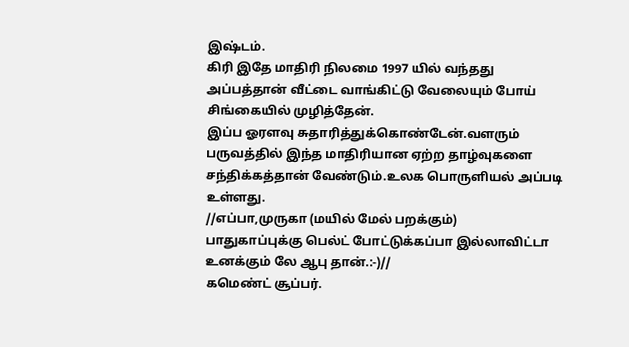இஷ்டம்.
கிரி இதே மாதிரி நிலமை 1997 யில் வந்தது அப்பத்தான் வீட்டை வாங்கிட்டு வேலையும் போய் சிங்கையில் முழித்தேன்.
இப்ப ஓரளவு சுதாரித்துக்கொண்டேன்.வளரும் பருவத்தில் இந்த மாதிரியான ஏற்ற தாழ்வுகளை சந்திக்கத்தான் வேண்டும்.உலக பொருளியல் அப்படி உள்ளது.
//எப்பா,முருகா (மயில் மேல் பறக்கும்)
பாதுகாப்புக்கு பெல்ட் போட்டுக்கப்பா இல்லாவிட்டா
உனக்கும் லே ஆபு தான்.:-)//
கமெண்ட் சூப்பர்.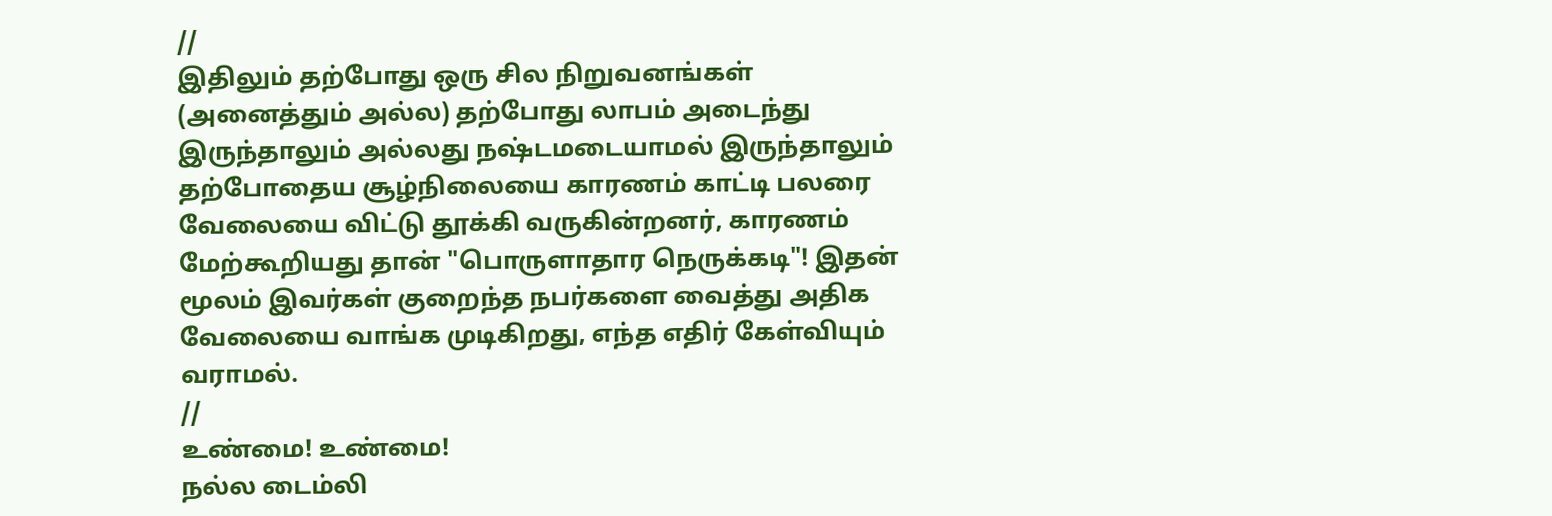//
இதிலும் தற்போது ஒரு சில நிறுவனங்கள் (அனைத்தும் அல்ல) தற்போது லாபம் அடைந்து இருந்தாலும் அல்லது நஷ்டமடையாமல் இருந்தாலும் தற்போதைய சூழ்நிலையை காரணம் காட்டி பலரை வேலையை விட்டு தூக்கி வருகின்றனர், காரணம் மேற்கூறியது தான் "பொருளாதார நெருக்கடி"! இதன் மூலம் இவர்கள் குறைந்த நபர்களை வைத்து அதிக வேலையை வாங்க முடிகிறது, எந்த எதிர் கேள்வியும் வராமல்.
//
உண்மை! உண்மை!
நல்ல டைம்லி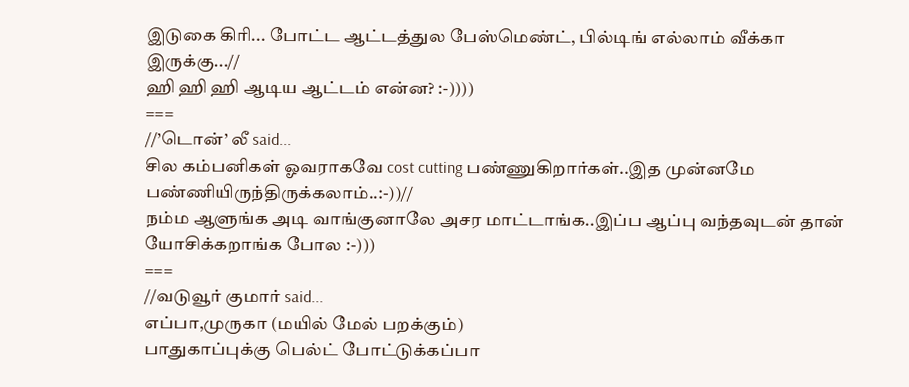இடுகை கிரி... போட்ட ஆட்டத்துல பேஸ்மெண்ட், பில்டிங் எல்லாம் வீக்கா இருக்கு...//
ஹி ஹி ஹி ஆடிய ஆட்டம் என்ன? :-))))
===
//’டொன்’ லீ said...
சில கம்பனிகள் ஓவராகவே cost cutting பண்ணுகிறார்கள்..இத முன்னமே பண்ணியிருந்திருக்கலாம்..:-))//
நம்ம ஆளுங்க அடி வாங்குனாலே அசர மாட்டாங்க..இப்ப ஆப்பு வந்தவுடன் தான் யோசிக்கறாங்க போல :-)))
===
//வடுவூர் குமார் said...
எப்பா,முருகா (மயில் மேல் பறக்கும்)
பாதுகாப்புக்கு பெல்ட் போட்டுக்கப்பா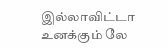இல்லாவிட்டா உனக்கும் லே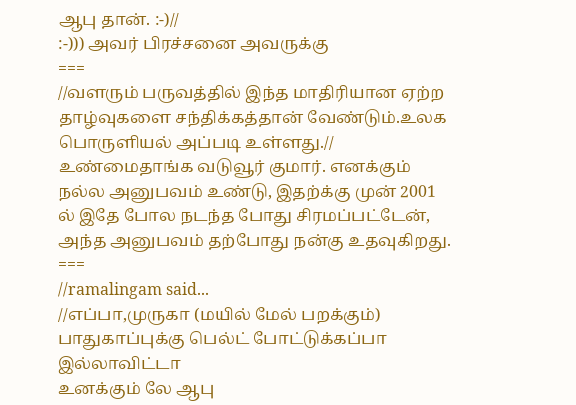ஆபு தான். :-)//
:-))) அவர் பிரச்சனை அவருக்கு
===
//வளரும் பருவத்தில் இந்த மாதிரியான ஏற்ற தாழ்வுகளை சந்திக்கத்தான் வேண்டும்.உலக பொருளியல் அப்படி உள்ளது.//
உண்மைதாங்க வடுவூர் குமார். எனக்கும் நல்ல அனுபவம் உண்டு, இதற்க்கு முன் 2001 ல் இதே போல நடந்த போது சிரமப்பட்டேன், அந்த அனுபவம் தற்போது நன்கு உதவுகிறது.
===
//ramalingam said...
//எப்பா,முருகா (மயில் மேல் பறக்கும்)
பாதுகாப்புக்கு பெல்ட் போட்டுக்கப்பா இல்லாவிட்டா
உனக்கும் லே ஆபு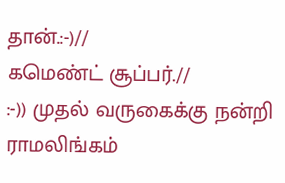தான்.:-)//
கமெண்ட் சூப்பர்.//
:-)) முதல் வருகைக்கு நன்றி ராமலிங்கம்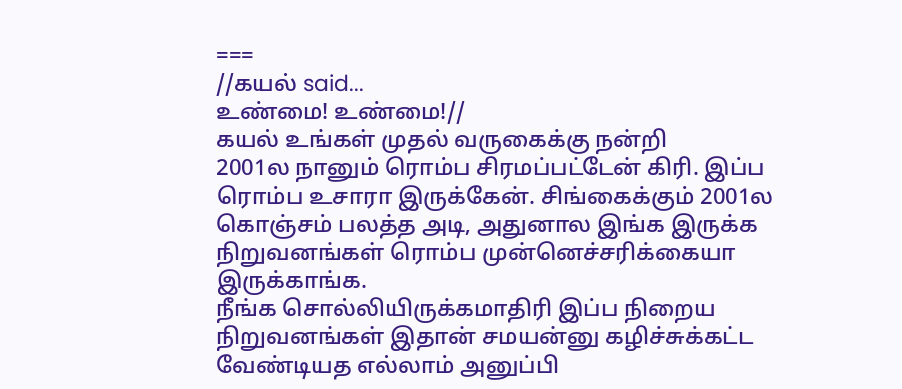===
//கயல் said...
உண்மை! உண்மை!//
கயல் உங்கள் முதல் வருகைக்கு நன்றி
2001ல நானும் ரொம்ப சிரமப்பட்டேன் கிரி. இப்ப ரொம்ப உசாரா இருக்கேன். சிங்கைக்கும் 2001ல கொஞ்சம் பலத்த அடி, அதுனால இங்க இருக்க நிறுவனங்கள் ரொம்ப முன்னெச்சரிக்கையா இருக்காங்க.
நீங்க சொல்லியிருக்கமாதிரி இப்ப நிறைய நிறுவனங்கள் இதான் சமயன்னு கழிச்சுக்கட்ட வேண்டியத எல்லாம் அனுப்பி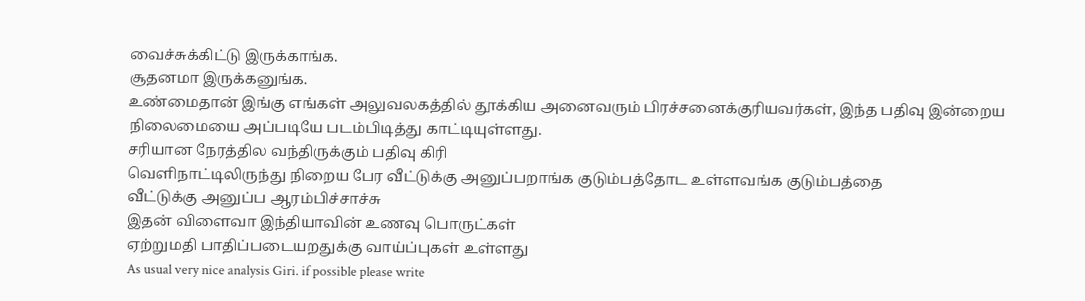வைச்சுக்கிட்டு இருக்காங்க.
சூதனமா இருக்கனுங்க.
உண்மைதான் இங்கு எங்கள் அலுவலகத்தில் தூக்கிய அனைவரும் பிரச்சனைக்குரியவர்கள், இந்த பதிவு இன்றைய நிலைமையை அப்படியே படம்பிடித்து காட்டியுள்ளது.
சரியான நேரத்தில வந்திருக்கும் பதிவு கிரி
வெளிநாட்டிலிருந்து நிறைய பேர வீட்டுக்கு அனுப்பறாங்க குடும்பத்தோட உள்ளவங்க குடும்பத்தை
வீட்டுக்கு அனுப்ப ஆரம்பிச்சாச்சு
இதன் விளைவா இந்தியாவின் உணவு பொருட்கள்
ஏற்றுமதி பாதிப்படையறதுக்கு வாய்ப்புகள் உள்ளது
As usual very nice analysis Giri. if possible please write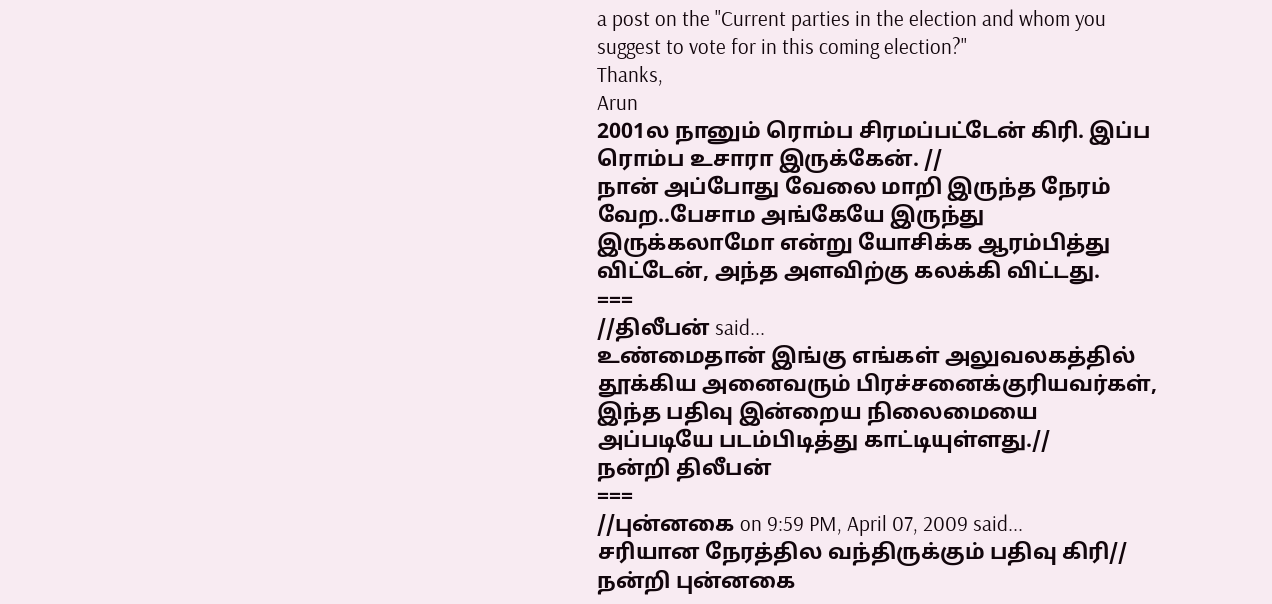a post on the "Current parties in the election and whom you suggest to vote for in this coming election?"
Thanks,
Arun
2001ல நானும் ரொம்ப சிரமப்பட்டேன் கிரி. இப்ப ரொம்ப உசாரா இருக்கேன். //
நான் அப்போது வேலை மாறி இருந்த நேரம் வேற..பேசாம அங்கேயே இருந்து இருக்கலாமோ என்று யோசிக்க ஆரம்பித்து விட்டேன், அந்த அளவிற்கு கலக்கி விட்டது.
===
//திலீபன் said...
உண்மைதான் இங்கு எங்கள் அலுவலகத்தில் தூக்கிய அனைவரும் பிரச்சனைக்குரியவர்கள், இந்த பதிவு இன்றைய நிலைமையை அப்படியே படம்பிடித்து காட்டியுள்ளது.//
நன்றி திலீபன்
===
//புன்னகை on 9:59 PM, April 07, 2009 said...
சரியான நேரத்தில வந்திருக்கும் பதிவு கிரி//
நன்றி புன்னகை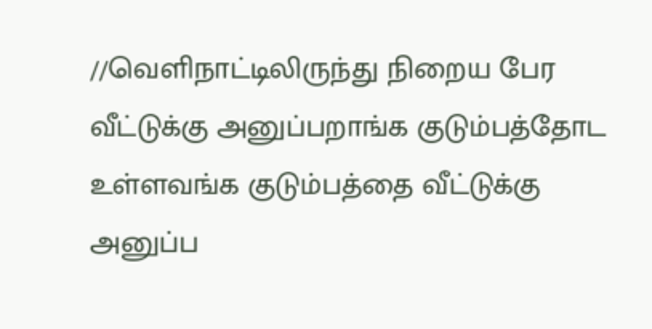//வெளிநாட்டிலிருந்து நிறைய பேர வீட்டுக்கு அனுப்பறாங்க குடும்பத்தோட உள்ளவங்க குடும்பத்தை வீட்டுக்கு அனுப்ப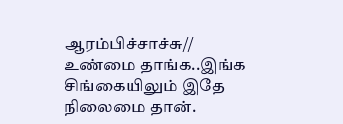ஆரம்பிச்சாச்சு//
உண்மை தாங்க..இங்க சிங்கையிலும் இதே நிலைமை தான்.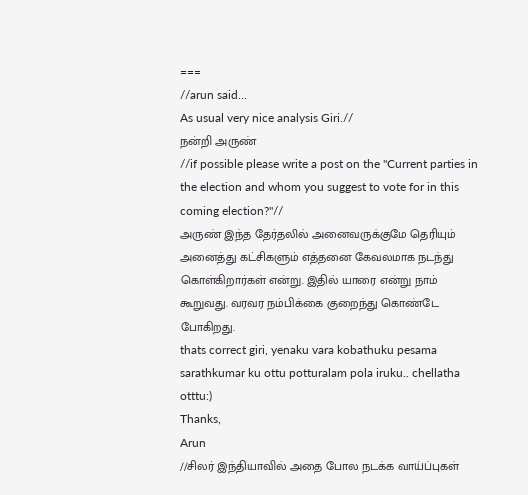===
//arun said...
As usual very nice analysis Giri.//
நன்றி அருண்
//if possible please write a post on the "Current parties in the election and whom you suggest to vote for in this coming election?"//
அருண் இந்த தேர்தலில் அனைவருக்குமே தெரியும் அனைத்து கட்சிகளும் எத்தனை கேவலமாக நடந்து கொள்கிறார்கள் என்று. இதில் யாரை என்று நாம் கூறுவது. வரவர நம்பிக்கை குறைந்து கொண்டே போகிறது.
thats correct giri, yenaku vara kobathuku pesama sarathkumar ku ottu potturalam pola iruku.. chellatha otttu:)
Thanks,
Arun
//சிலர் இந்தியாவில் அதை போல நடக்க வாய்ப்புகள்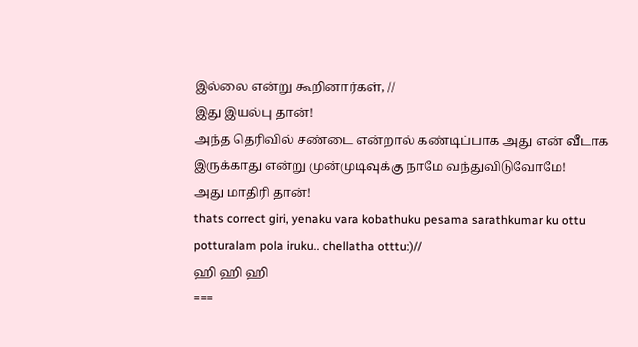இல்லை என்று கூறினார்கள், //
இது இயல்பு தான்!
அந்த தெரிவில் சண்டை என்றால் கண்டிப்பாக அது என் வீடாக இருக்காது என்று முன்முடிவுக்கு நாமே வந்துவிடுவோமே!
அது மாதிரி தான்!
thats correct giri, yenaku vara kobathuku pesama sarathkumar ku ottu potturalam pola iruku.. chellatha otttu:)//
ஹி ஹி ஹி
===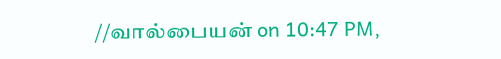//வால்பையன் on 10:47 PM,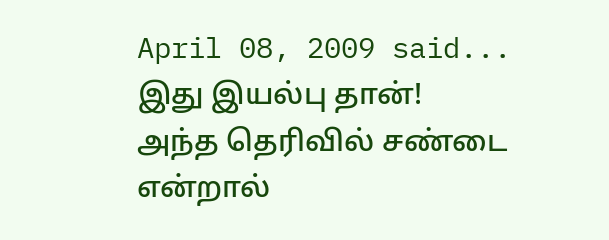April 08, 2009 said...
இது இயல்பு தான்!
அந்த தெரிவில் சண்டை என்றால்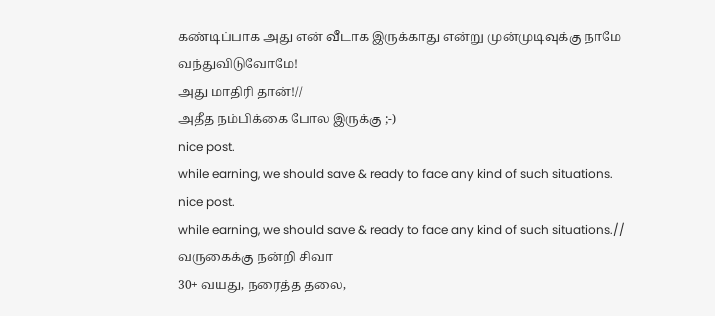கண்டிப்பாக அது என் வீடாக இருக்காது என்று முன்முடிவுக்கு நாமே வந்துவிடுவோமே!
அது மாதிரி தான்!//
அதீத நம்பிக்கை போல இருக்கு ;-)
nice post.
while earning, we should save & ready to face any kind of such situations.
nice post.
while earning, we should save & ready to face any kind of such situations.//
வருகைக்கு நன்றி சிவா
30+ வயது, நரைத்த தலை,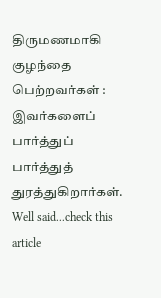திருமணமாகி குழந்தை பெற்றவர்கள் : இவர்களைப் பார்த்துப் பார்த்துத் துரத்துகிறார்கள்.
Well said...check this article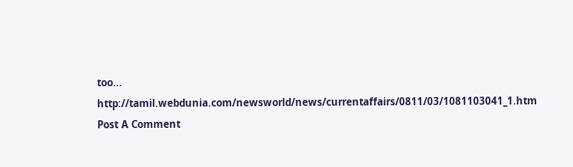too...
http://tamil.webdunia.com/newsworld/news/currentaffairs/0811/03/1081103041_1.htm
Post A Comment